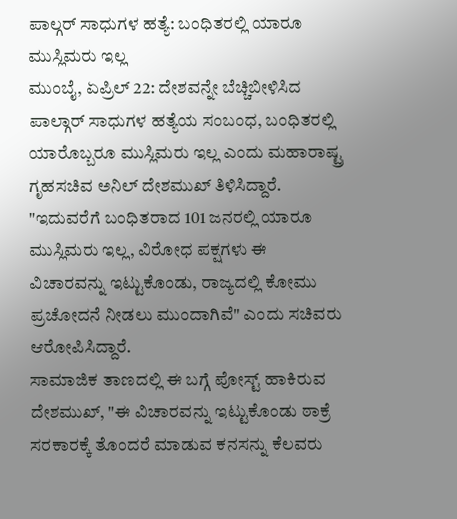ಪಾಲ್ಗರ್ ಸಾಧುಗಳ ಹತ್ಯೆ: ಬಂಧಿತರಲ್ಲಿ ಯಾರೂ ಮುಸ್ಲಿಮರು ಇಲ್ಲ
ಮುಂಬೈ, ಏಪ್ರಿಲ್ 22: ದೇಶವನ್ನೇ ಬೆಚ್ಚಿಬೀಳಿಸಿದ ಪಾಲ್ಗಾರ್ ಸಾಧುಗಳ ಹತ್ಯೆಯ ಸಂಬಂಧ, ಬಂಧಿತರಲ್ಲಿ ಯಾರೊಬ್ಬರೂ ಮುಸ್ಲಿಮರು ಇಲ್ಲ ಎಂದು ಮಹಾರಾಷ್ಟ್ರ ಗೃಹಸಚಿವ ಅನಿಲ್ ದೇಶಮುಖ್ ತಿಳಿಸಿದ್ದಾರೆ.
"ಇದುವರೆಗೆ ಬಂಧಿತರಾದ 101 ಜನರಲ್ಲಿ ಯಾರೂ ಮುಸ್ಲಿಮರು ಇಲ್ಲ, ವಿರೋಧ ಪಕ್ಷಗಳು ಈ ವಿಚಾರವನ್ನು ಇಟ್ಟುಕೊಂಡು, ರಾಜ್ಯದಲ್ಲಿ ಕೋಮು ಪ್ರಚೋದನೆ ನೀಡಲು ಮುಂದಾಗಿವೆ" ಎಂದು ಸಚಿವರು ಆರೋಪಿಸಿದ್ದಾರೆ.
ಸಾಮಾಜಿಕ ತಾಣದಲ್ಲಿ ಈ ಬಗ್ಗೆ ಪೋಸ್ಟ್ ಹಾಕಿರುವ ದೇಶಮುಖ್, "ಈ ವಿಚಾರವನ್ನು ಇಟ್ಟುಕೊಂಡು ಠಾಕ್ರೆ ಸರಕಾರಕ್ಕೆ ತೊಂದರೆ ಮಾಡುವ ಕನಸನ್ನು ಕೆಲವರು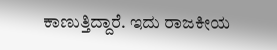ಕಾಣುತ್ತಿದ್ದಾರೆ. ಇದು ರಾಜಕೀಯ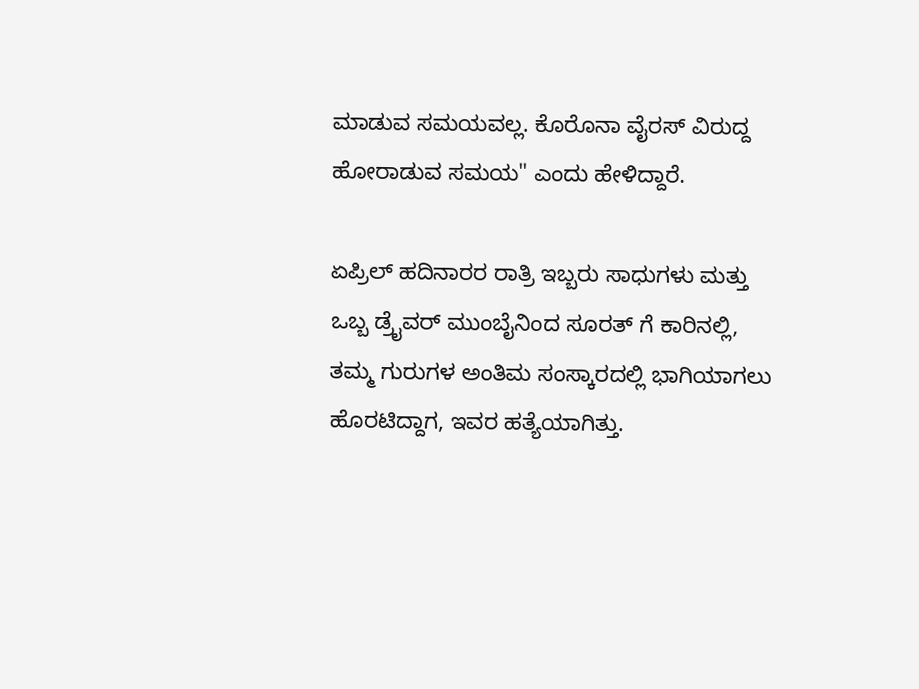ಮಾಡುವ ಸಮಯವಲ್ಲ. ಕೊರೊನಾ ವೈರಸ್ ವಿರುದ್ದ ಹೋರಾಡುವ ಸಮಯ" ಎಂದು ಹೇಳಿದ್ದಾರೆ.

ಏಪ್ರಿಲ್ ಹದಿನಾರರ ರಾತ್ರಿ ಇಬ್ಬರು ಸಾಧುಗಳು ಮತ್ತು ಒಬ್ಬ ಡ್ರೈವರ್ ಮುಂಬೈನಿಂದ ಸೂರತ್ ಗೆ ಕಾರಿನಲ್ಲಿ, ತಮ್ಮ ಗುರುಗಳ ಅಂತಿಮ ಸಂಸ್ಕಾರದಲ್ಲಿ ಭಾಗಿಯಾಗಲು ಹೊರಟಿದ್ದಾಗ, ಇವರ ಹತ್ಯೆಯಾಗಿತ್ತು.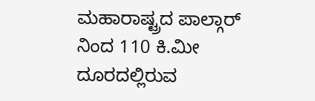ಮಹಾರಾಷ್ಟ್ರದ ಪಾಲ್ಗಾರ್ ನಿಂದ 110 ಕಿ.ಮೀ ದೂರದಲ್ಲಿರುವ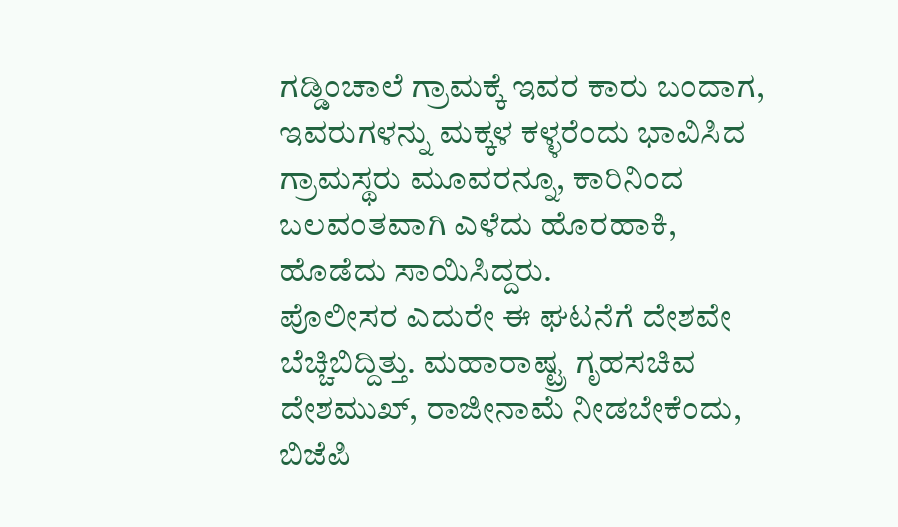ಗಡ್ಡಿಂಚಾಲೆ ಗ್ರಾಮಕ್ಕೆ ಇವರ ಕಾರು ಬಂದಾಗ, ಇವರುಗಳನ್ನು ಮಕ್ಕಳ ಕಳ್ಳರೆಂದು ಭಾವಿಸಿದ ಗ್ರಾಮಸ್ಥರು ಮೂವರನ್ನೂ, ಕಾರಿನಿಂದ ಬಲವಂತವಾಗಿ ಎಳೆದು ಹೊರಹಾಕಿ, ಹೊಡೆದು ಸಾಯಿಸಿದ್ದರು.
ಪೊಲೀಸರ ಎದುರೇ ಈ ಘಟನೆಗೆ ದೇಶವೇ ಬೆಚ್ಚಿಬಿದ್ದಿತ್ತು. ಮಹಾರಾಷ್ಟ್ರ ಗೃಹಸಚಿವ ದೇಶಮುಖ್, ರಾಜೀನಾಮೆ ನೀಡಬೇಕೆಂದು, ಬಿಜೆಪಿ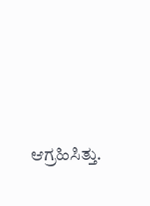ಆಗ್ರಹಿಸಿತ್ತು.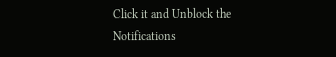Click it and Unblock the Notifications